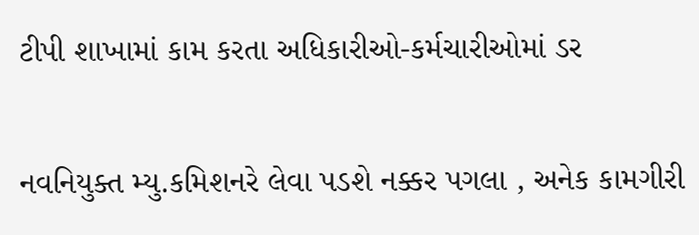ટીપી શાખામાં કામ કરતા અધિકારીઓ-કર્મચારીઓમાં ડર

નવનિયુક્ત મ્યુ.કમિશનરે લેવા પડશે નક્કર પગલા , અનેક કામગીરી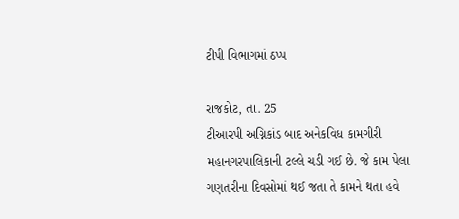ટીપી વિભાગમાં ઠપ્પ

રાજકોટ, તા. 25
ટીઆરપી અગ્નિકાંડ બાદ અનેકવિધ કામગીરી મહાનગરપાલિકાની ટલ્લે ચડી ગઈ છે. જે કામ પેલા ગણતરીના દિવસોમાં થઈ જતા તે કામને થતા હવે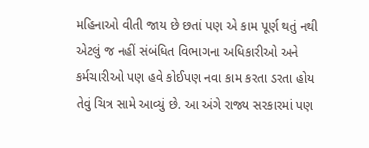મહિનાઓ વીતી જાય છે છતાં પણ એ કામ પૂર્ણ થતું નથી એટલું જ નહીં સંબંધિત વિભાગના અધિકારીઓ અને કર્મચારીઓ પણ હવે કોઈપણ નવા કામ કરતા ડરતા હોય તેવું ચિત્ર સામે આવ્યું છે. આ અંગે રાજ્ય સરકારમાં પણ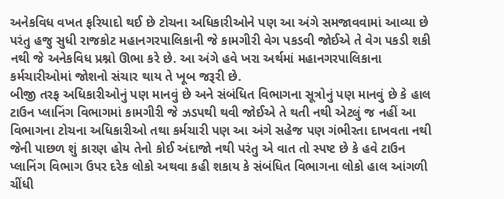અનેકવિધ વખત ફરિયાદો થઈ છે ટોચના અધિકારીઓને પણ આ અંગે સમજાવવામાં આવ્યા છે પરંતુ હજુ સુધી રાજકોટ મહાનગરપાલિકાની જે કામગીરી વેગ પકડવી જોઈએ તે વેગ પકડી શકી નથી જે અનેકવિધ પ્રશ્નો ઊભા કરે છે. આ અંગે હવે ખરા અર્થમાં મહાનગરપાલિકાના કર્મચારીઓમાં જોશનો સંચાર થાય તે ખૂબ જરૂરી છે.
બીજી તરફ અધિકારીઓનું પણ માનવું છે અને સંબંધિત વિભાગના સૂત્રોનું પણ માનવું છે કે હાલ ટાઉન પ્લાનિંગ વિભાગમાં કામગીરી જે ઝડપથી થવી જોઈએ તે થતી નથી એટલું જ નહીં આ વિભાગના ટોચના અધિકારીઓ તથા કર્મચારી પણ આ અંગે સહેજ પણ ગંભીરતા દાખવતા નથી જેની પાછળ શું કારણ હોય તેનો કોઈ અંદાજો નથી પરંતુ એ વાત તો સ્પષ્ટ છે કે હવે ટાઉન પ્લાનિંગ વિભાગ ઉપર દરેક લોકો અથવા કહી શકાય કે સંબંધિત વિભાગના લોકો હાલ આંગળી ચીંધી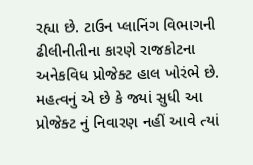રહ્યા છે. ટાઉન પ્લાનિંગ વિભાગની ઢીલીનીતીના કારણે રાજકોટના અનેકવિધ પ્રોજેક્ટ હાલ ખોરંભે છે. મહત્વનું એ છે કે જ્યાં સુધી આ પ્રોજેક્ટ નું નિવારણ નહીં આવે ત્યાં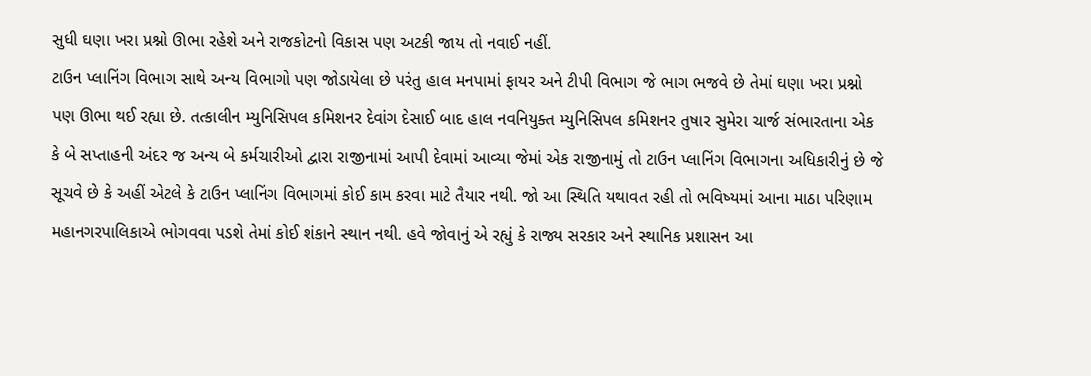સુધી ઘણા ખરા પ્રશ્નો ઊભા રહેશે અને રાજકોટનો વિકાસ પણ અટકી જાય તો નવાઈ નહીં.
ટાઉન પ્લાનિંગ વિભાગ સાથે અન્ય વિભાગો પણ જોડાયેલા છે પરંતુ હાલ મનપામાં ફાયર અને ટીપી વિભાગ જે ભાગ ભજવે છે તેમાં ઘણા ખરા પ્રશ્નો પણ ઊભા થઈ રહ્યા છે. તત્કાલીન મ્યુનિસિપલ કમિશનર દેવાંગ દેસાઈ બાદ હાલ નવનિયુક્ત મ્યુનિસિપલ કમિશનર તુષાર સુમેરા ચાર્જ સંભારતાના એક કે બે સપ્તાહની અંદર જ અન્ય બે કર્મચારીઓ દ્વારા રાજીનામાં આપી દેવામાં આવ્યા જેમાં એક રાજીનામું તો ટાઉન પ્લાનિંગ વિભાગના અધિકારીનું છે જે સૂચવે છે કે અહીં એટલે કે ટાઉન પ્લાનિંગ વિભાગમાં કોઈ કામ કરવા માટે તૈયાર નથી. જો આ સ્થિતિ યથાવત રહી તો ભવિષ્યમાં આના માઠા પરિણામ મહાનગરપાલિકાએ ભોગવવા પડશે તેમાં કોઈ શંકાને સ્થાન નથી. હવે જોવાનું એ રહ્યું કે રાજ્ય સરકાર અને સ્થાનિક પ્રશાસન આ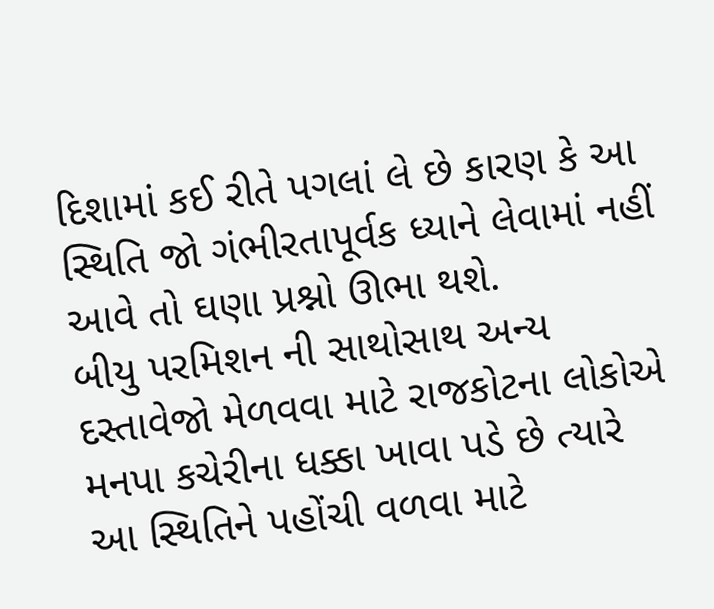દિશામાં કઈ રીતે પગલાં લે છે કારણ કે આ સ્થિતિ જો ગંભીરતાપૂર્વક ધ્યાને લેવામાં નહીં આવે તો ઘણા પ્રશ્નો ઊભા થશે.
બીયુ પરમિશન ની સાથોસાથ અન્ય દસ્તાવેજો મેળવવા માટે રાજકોટના લોકોએ મનપા કચેરીના ધક્કા ખાવા પડે છે ત્યારે આ સ્થિતિને પહોંચી વળવા માટે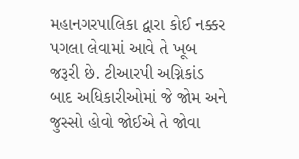મહાનગરપાલિકા દ્વારા કોઈ નક્કર પગલા લેવામાં આવે તે ખૂબ જરૂરી છે. ટીઆરપી અગ્નિકાંડ બાદ અધિકારીઓમાં જે જોમ અને જુસ્સો હોવો જોઈએ તે જોવા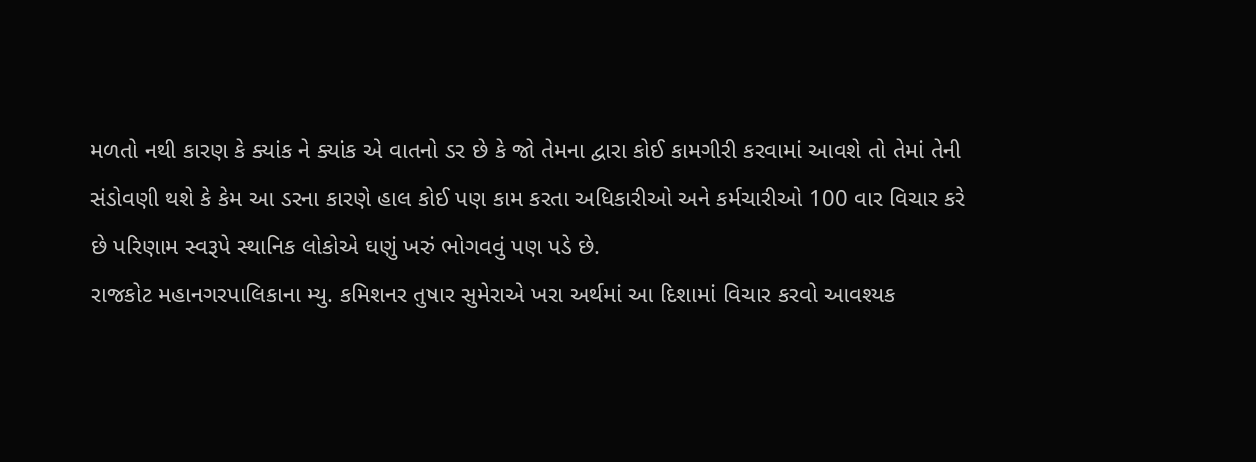મળતો નથી કારણ કે ક્યાંક ને ક્યાંક એ વાતનો ડર છે કે જો તેમના દ્વારા કોઈ કામગીરી કરવામાં આવશે તો તેમાં તેની સંડોવણી થશે કે કેમ આ ડરના કારણે હાલ કોઈ પણ કામ કરતા અધિકારીઓ અને કર્મચારીઓ 100 વાર વિચાર કરે છે પરિણામ સ્વરૂપે સ્થાનિક લોકોએ ઘણું ખરું ભોગવવું પણ પડે છે.
રાજકોટ મહાનગરપાલિકાના મ્યુ. કમિશનર તુષાર સુમેરાએ ખરા અર્થમાં આ દિશામાં વિચાર કરવો આવશ્યક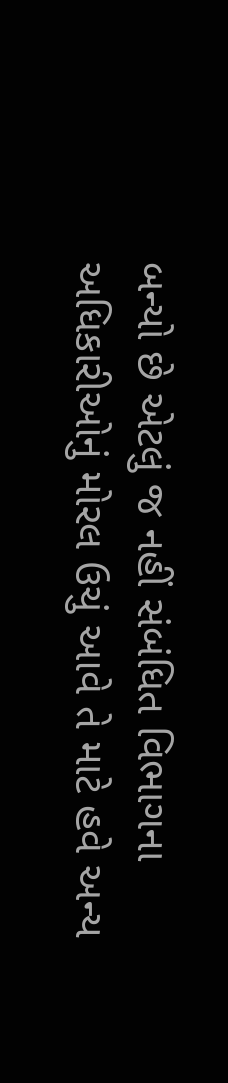બન્યો છે એટલું જ નહીં સંબંધિત વિભાગના અધિકારીઓનું મોરલ ઉચું આવે તે માટે હવે અન્ય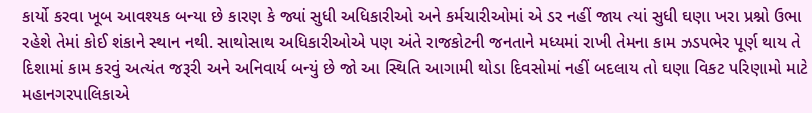કાર્યો કરવા ખૂબ આવશ્યક બન્યા છે કારણ કે જ્યાં સુધી અધિકારીઓ અને કર્મચારીઓમાં એ ડર નહીં જાય ત્યાં સુધી ઘણા ખરા પ્રશ્નો ઉભા રહેશે તેમાં કોઈ શંકાને સ્થાન નથી. સાથોસાથ અધિકારીઓએ પણ અંતે રાજકોટની જનતાને મધ્યમાં રાખી તેમના કામ ઝડપભેર પૂર્ણ થાય તે દિશામાં કામ કરવું અત્યંત જરૂરી અને અનિવાર્ય બન્યું છે જો આ સ્થિતિ આગામી થોડા દિવસોમાં નહીં બદલાય તો ઘણા વિકટ પરિણામો માટે મહાનગરપાલિકાએ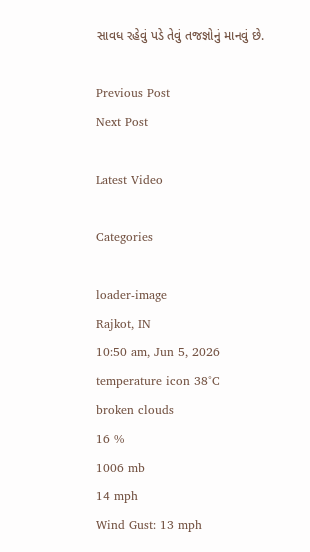સાવધ રહેવું પડે તેવું તજજ્ઞોનું માનવું છે.

Previous Post
Next Post

Latest Video

Categories

loader-image
Rajkot, IN
10:50 am, Jun 5, 2026
temperature icon 38°C
broken clouds
16 %
1006 mb
14 mph
Wind Gust: 13 mph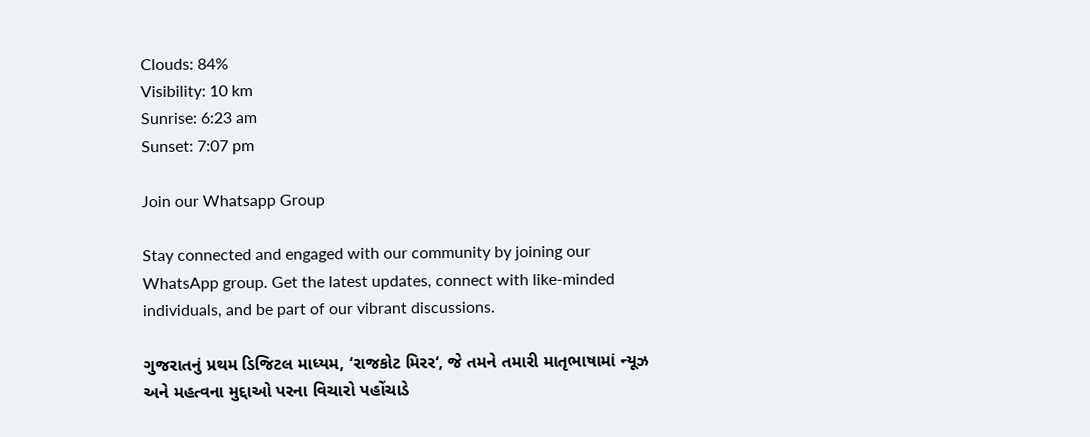Clouds: 84%
Visibility: 10 km
Sunrise: 6:23 am
Sunset: 7:07 pm

Join our Whatsapp Group

Stay connected and engaged with our community by joining our WhatsApp group. Get the latest updates, connect with like-minded individuals, and be part of our vibrant discussions.

ગુજરાતનું પ્રથમ ડિજિટલ માધ્યમ, ‘રાજકોટ મિરર‘, જે તમને તમારી માતૃભાષામાં ન્યૂઝ અને મહત્વના મુદ્દાઓ પરના વિચારો પહોંચાડે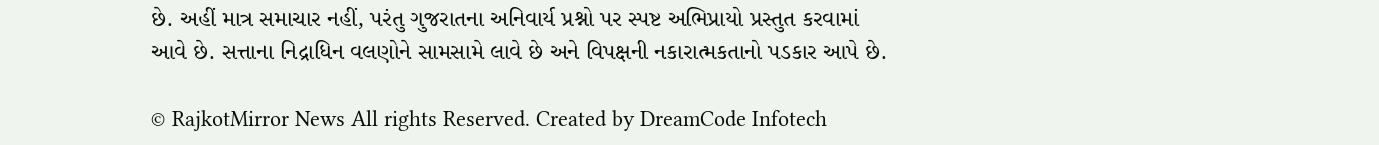છે. અહીં માત્ર સમાચાર નહીં, પરંતુ ગુજરાતના અનિવાર્ય પ્રશ્નો પર સ્પષ્ટ અભિપ્રાયો પ્રસ્તુત કરવામાં આવે છે. સત્તાના નિદ્રાધિન વલણોને સામસામે લાવે છે અને વિપક્ષની નકારાત્મકતાનો પડકાર આપે છે.

© RajkotMirror News All rights Reserved. Created by DreamCode Infotech